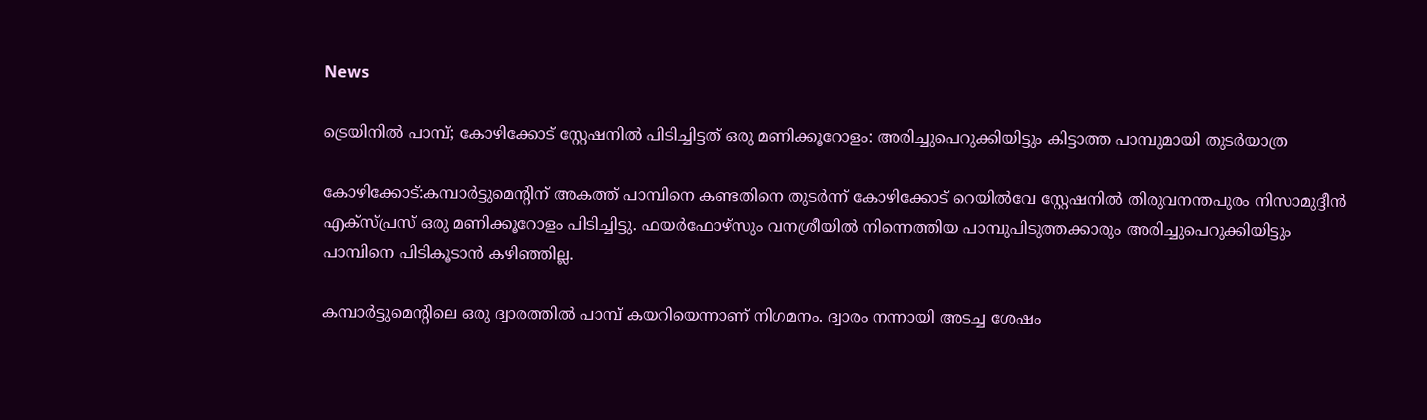News

ട്രെയിനില്‍ പാമ്പ്; കോഴിക്കോട് സ്റ്റേഷനില്‍ പിടിച്ചിട്ടത് ഒരു മണിക്കൂറോളം: അരിച്ചുപെറുക്കിയിട്ടും കിട്ടാത്ത പാമ്പുമായി തുടര്‍യാത്ര

കോഴിക്കോട്:കമ്പാര്‍ട്ടുമെന്റിന് അകത്ത് പാമ്പിനെ കണ്ടതിനെ തുടര്‍ന്ന് കോഴിക്കോട് റെയില്‍വേ സ്റ്റേഷനില്‍ തിരുവനന്തപുരം നിസാമുദ്ദീന്‍ എക്‌സ്പ്രസ് ഒരു മണിക്കൂറോളം പിടിച്ചിട്ടു. ഫയര്‍ഫോഴ്‌സും വനശ്രീയില്‍ നിന്നെത്തിയ പാമ്പുപിടുത്തക്കാരും അരിച്ചുപെറുക്കിയിട്ടും പാമ്പിനെ പിടികൂടാന്‍ കഴിഞ്ഞില്ല.

കമ്പാര്‍ട്ടുമെന്റിലെ ഒരു ദ്വാരത്തില്‍ പാമ്പ് കയറിയെന്നാണ് നിഗമനം. ദ്വാരം നന്നായി അടച്ച ശേഷം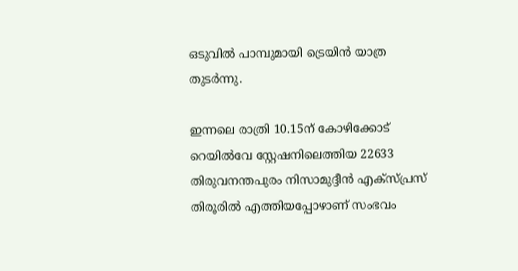ഒടുവില്‍ പാമ്പുമായി ട്രെയിന്‍ യാത്ര തുടര്‍ന്നു.

ഇന്നലെ രാത്രി 10.15ന് കോഴിക്കോട് റെയില്‍വേ സ്റ്റേഷനിലെത്തിയ 22633 തിരുവനന്തപുരം നിസാമുദ്ദീന്‍ എക്‌സ്പ്രസ് തിരൂരില്‍ എത്തിയപ്പോഴാണ് സംഭവം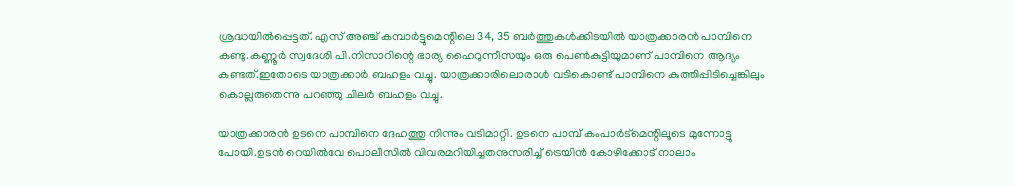ശ്രദ്ധയില്‍പ്പെട്ടത്. എസ് അഞ്ച് കമ്പാര്‍ട്ടുമെന്റിലെ 34, 35 ബര്‍ത്തുകള്‍ക്കിടയില്‍ യാത്രക്കാരന്‍ പാമ്പിനെ കണ്ടു.കണ്ണൂർ സ്വദേശി പി.നിസാറിന്റെ ഭാര്യ ഹൈറുന്നീസയും ഒരു പെൺകുട്ടിയുമാണ് പാമ്പിനെ ആദ്യം കണ്ടത്.ഇതോടെ യാത്രക്കാർ ബഹളം വച്ചു. യാത്രക്കാരിലൊരാൾ വടികൊണ്ട് പാമ്പിനെ കുത്തിപ്പിടിച്ചെങ്കിലും കൊല്ലരുതെന്നു പറഞ്ഞു ചിലർ ബഹളം വച്ചു.

യാത്രക്കാരൻ ഉടനെ പാമ്പിനെ ദേഹത്തു നിന്നും വടിമാറ്റി. ഉടനെ പാമ്പ് കംപാർട്മെന്റിലൂടെ മുന്നോട്ടു പോയി.ഉടന്‍ റെയില്‍വേ പൊലീസില്‍ വിവരമറിയിച്ചതനുസരിച്ച് ട്രെയിന്‍ കോഴിക്കോട് നാലാം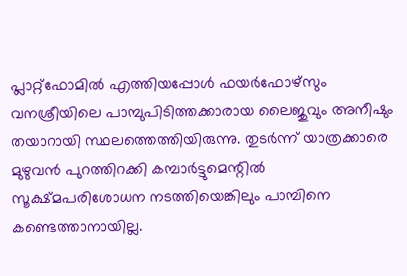പ്ലാറ്റ്‌ഫോമില്‍ എത്തിയപ്പോള്‍ ഫയര്‍ഫോഴ്‌സും വനശ്രീയിലെ പാമ്പുപിടിത്തക്കാരായ ലൈജുവും അനീഷും തയാറായി സ്ഥലത്തെത്തിയിരുന്നു. തുടര്‍ന്ന് യാത്രക്കാരെ മുഴുവന്‍ പുറത്തിറക്കി കമ്പാര്‍ട്ടുമെന്റില്‍ സൂക്ഷ്മപരിശോധന നടത്തിയെങ്കിലും പാമ്പിനെ കണ്ടെത്താനായില്ല.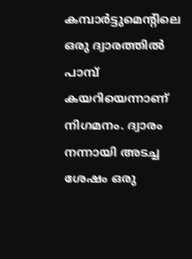കമ്പാര്‍ട്ടുമെന്റിലെ ഒരു ദ്വാരത്തില്‍ പാമ്പ് കയറിയെന്നാണ് നിഗമനം. ദ്വാരം നന്നായി അടച്ച ശേഷം ഒരു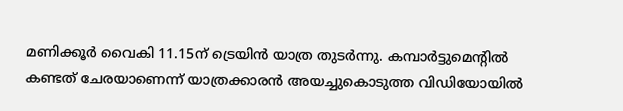മണിക്കൂര്‍ വൈകി 11.15ന് ട്രെയിന്‍ യാത്ര തുടര്‍ന്നു. കമ്പാര്‍ട്ടുമെന്റില്‍ കണ്ടത് ചേരയാണെന്ന് യാത്രക്കാരന്‍ അയച്ചുകൊടുത്ത വിഡിയോയില്‍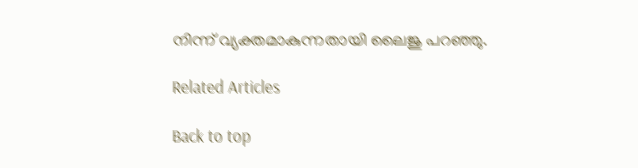നിന്ന് വ്യക്തമാകുന്നതായി ലൈജു പറഞ്ഞു.

Related Articles

Back to top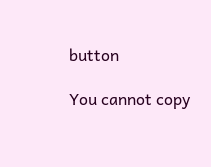button

You cannot copy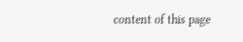content of this page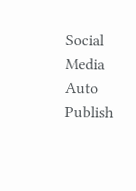Social Media Auto Publish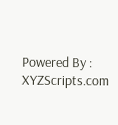Powered By : XYZScripts.com